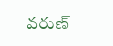వరుణ్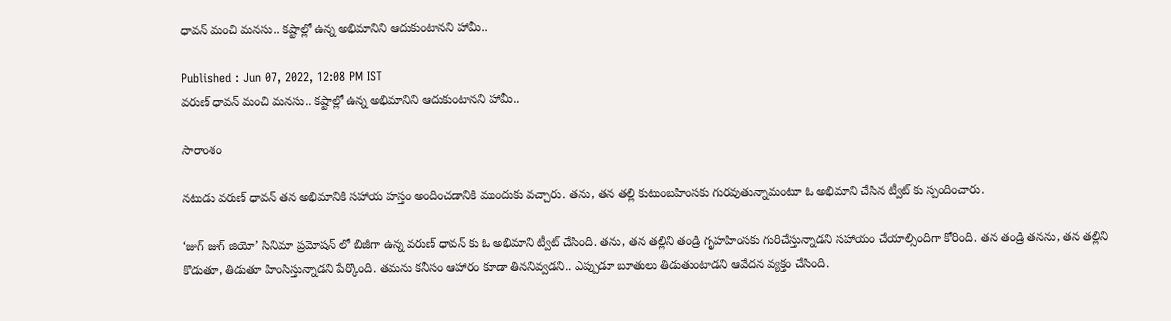ధావన్ మంచి మనసు.. కష్టాల్లో ఉన్న అభిమానిని ఆదుకుంటానని హామీ..

Published : Jun 07, 2022, 12:08 PM IST
వరుణ్ ధావన్ మంచి మనసు.. కష్టాల్లో ఉన్న అభిమానిని ఆదుకుంటానని హామీ..

సారాంశం

నటుడు వరుణ్ ధావన్ తన అభిమానికి సహాయ హస్తం అందించడానికి ముందుకు వచ్చారు. తను, తన తల్లి కుటుంబహింసకు గురవుతున్నామంటూ ఓ అభిమాని చేసిన ట్వీట్ కు స్పందించారు.

‘జుగ్ జుగ్ జియో’ సినిమా ప్రమోషన్ లో బిజీగా ఉన్న వరుణ్ ధావన్ కు ఓ అభిమాని ట్వీట్ చేసింది. తను, తన తల్లిని తండ్రి గృహహింసకు గురిచేస్తున్నాడని సహాయం చేయాల్సిందిగా కోరింది. తన తండ్రి తనను, తన తల్లిని కొడుతూ, తిడుతూ హింసిస్తున్నాడని పేర్కొంది. తమను కనీసం ఆహారం కూడా తిననివ్వడని.. ఎప్పుడూ బూతులు తిడుతుంటాడని ఆవేదన వ్యక్తం చేసింది.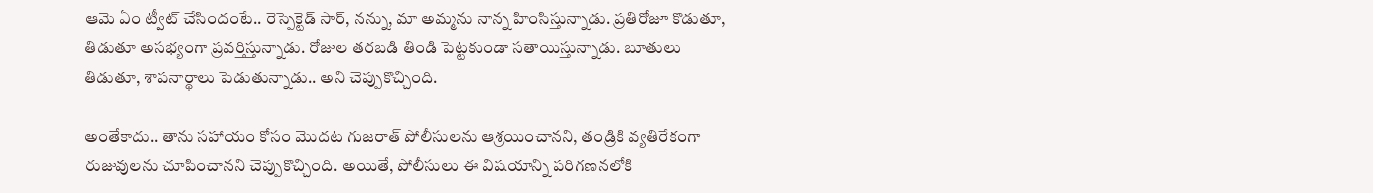ఆమె ఏం ట్వీట్ చేసిందంటే.. రెస్పెక్టెడ్ సార్, నన్ను, మా అమ్మను నాన్న హింసిస్తున్నాడు. ప్రతిరోజూ కొడుతూ, తిడుతూ అసభ్యంగా ప్రవర్తిస్తున్నాడు. రోజుల తరబడి తిండి పెట్టకుండా సతాయిస్తున్నాడు. బూతులు తిడుతూ, శాపనార్థాలు పెడుతున్నాడు.. అని చెప్పుకొచ్చింది.

అంతేకాదు.. తాను సహాయం కోసం మొదట గుజరాత్ పోలీసులను ఆశ్రయించానని, తండ్రికి వ్యతిరేకంగా రుజువులను చూపించానని చెప్పుకొచ్చింది. అయితే, పోలీసులు ఈ విషయాన్ని పరిగణనలోకి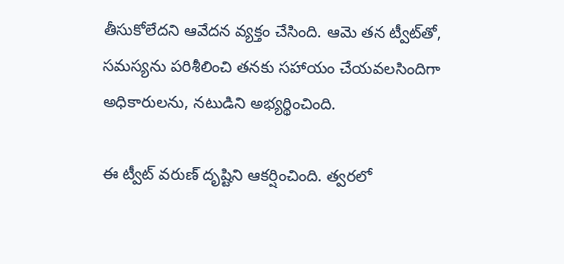తీసుకోలేదని ఆవేదన వ్యక్తం చేసింది. ఆమె తన ట్వీట్‌తో, సమస్యను పరిశీలించి తనకు సహాయం చేయవలసిందిగా అధికారులను, నటుడిని అభ్యర్థించింది.

ఈ ట్వీట్ వరుణ్ దృష్టిని ఆకర్షించింది. త్వరలో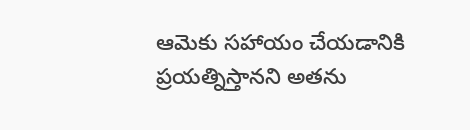ఆమెకు సహాయం చేయడానికి ప్రయత్నిస్తానని అతను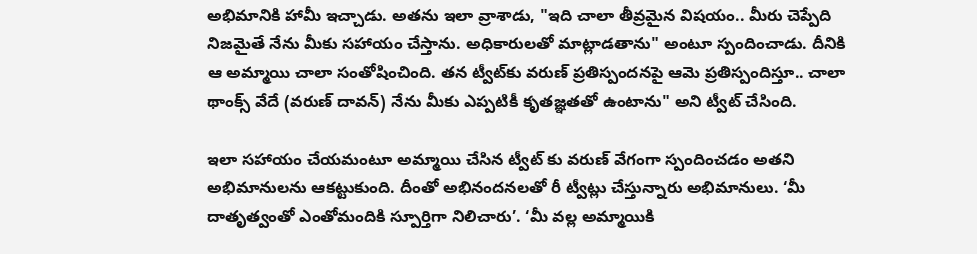అభిమానికి హామీ ఇచ్చాడు. అతను ఇలా వ్రాశాడు, "ఇది చాలా తీవ్రమైన విషయం.. మీరు చెప్పేది నిజమైతే నేను మీకు సహాయం చేస్తాను. అధికారులతో మాట్లాడతాను" అంటూ స్పందించాడు. దీనికి ఆ అమ్మాయి చాలా సంతోషించింది. తన ట్వీట్‌కు వరుణ్ ప్రతిస్పందనపై ఆమె ప్రతిస్పందిస్తూ.. చాలా థాంక్స్ వేదే (వరుణ్ దావన్) నేను మీకు ఎప్పటికీ కృతజ్ఞతతో ఉంటాను" అని ట్వీట్ చేసింది.

ఇలా సహాయం చేయమంటూ అమ్మాయి చేసిన ట్వీట్ కు వరుణ్ వేగంగా స్పందించడం అతని అభిమానులను ఆకట్టుకుంది. దీంతో అభినందనలతో రీ ట్వీట్లు చేస్తున్నారు అభిమానులు. ‘మీ దాతృత్వంతో ఎంతోమందికి స్పూర్తిగా నిలిచారు’. ‘మీ వల్ల అమ్మాయికి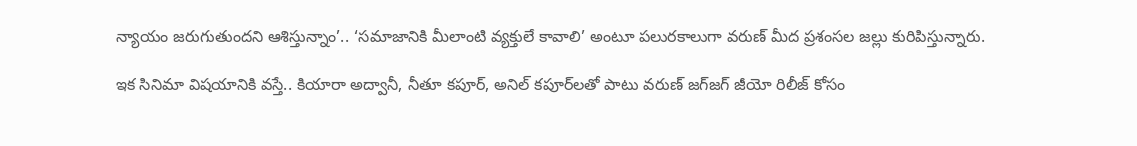న్యాయం జరుగుతుందని ఆశిస్తున్నాం’.. ‘సమాజానికి మీలాంటి వ్యక్తులే కావాలి’ అంటూ పలురకాలుగా వరుణ్ మీద ప్రశంసల జల్లు కురిపిస్తున్నారు.

ఇక సినిమా విషయానికి వస్తే.. కియారా అద్వానీ, నీతూ కపూర్, అనిల్ కపూర్‌లతో పాటు వరుణ్ జగ్‌జగ్ జీయో రిలీజ్ కోసం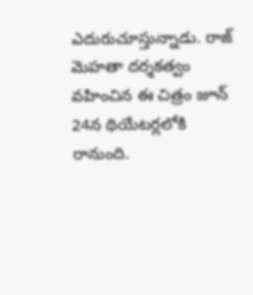ఎదురుచూస్తున్నాడు. రాజ్ మెహతా దర్శకత్వం వహించిన ఈ చిత్రం జూన్ 24న థియేటర్లలోకి రానుంది.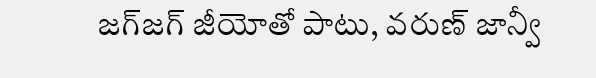జగ్‌జగ్ జీయోతో పాటు, వరుణ్‌ జాన్వీ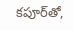కపూర్‌తో,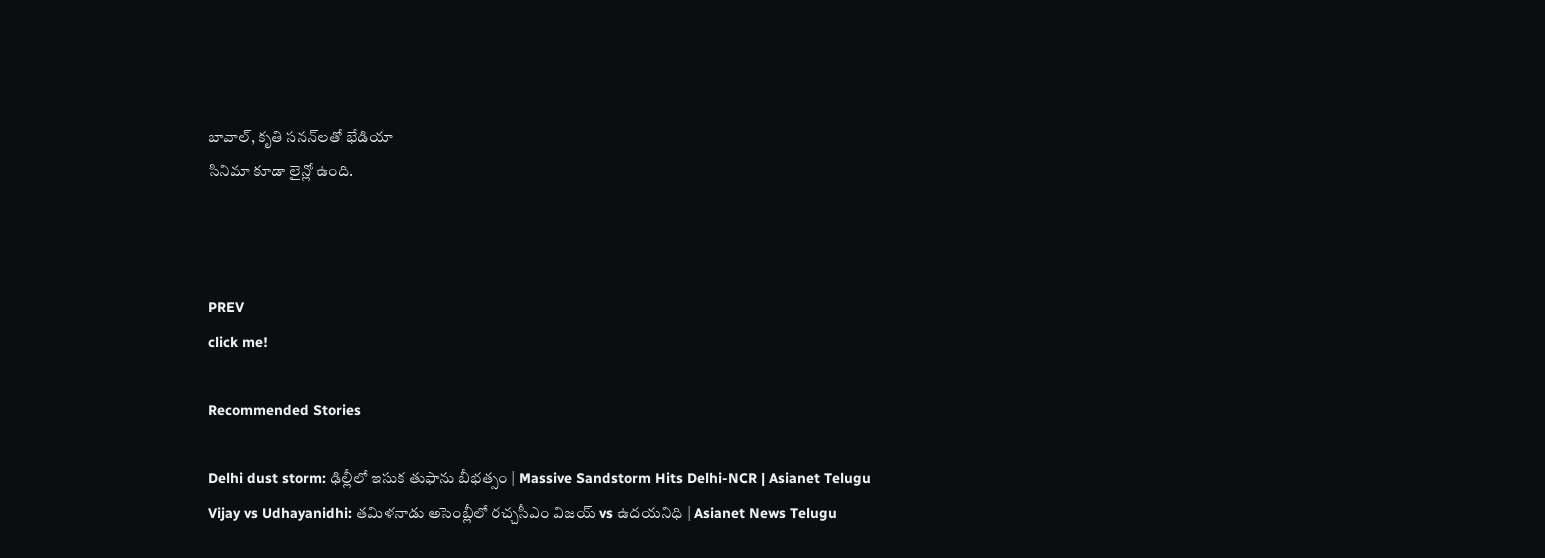బావాల్, కృతి సనన్‌లతో భేడియా
సినిమా కూడా లైన్లో ఉంది.



PREV
click me!

Recommended Stories

Delhi dust storm: ఢిల్లీలో ఇసుక తుఫాను బీభత్సం | Massive Sandstorm Hits Delhi-NCR | Asianet Telugu
Vijay vs Udhayanidhi: తమిళనాడు అసెంబ్లీలో రచ్చసీఎం విజయ్ vs ఉదయనిధి | Asianet News Telugu